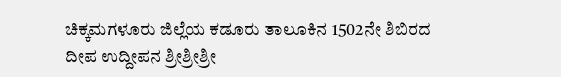ಚಿಕ್ಕಮಗಳೂರು ಜಿಲ್ಲೆಯ ಕಡೂರು ತಾಲೂಕಿನ 1502ನೇ ಶಿಬಿರದ ದೀಪ ಉದ್ದೀಪನ ಶ್ರೀಶ್ರೀಶ್ರೀ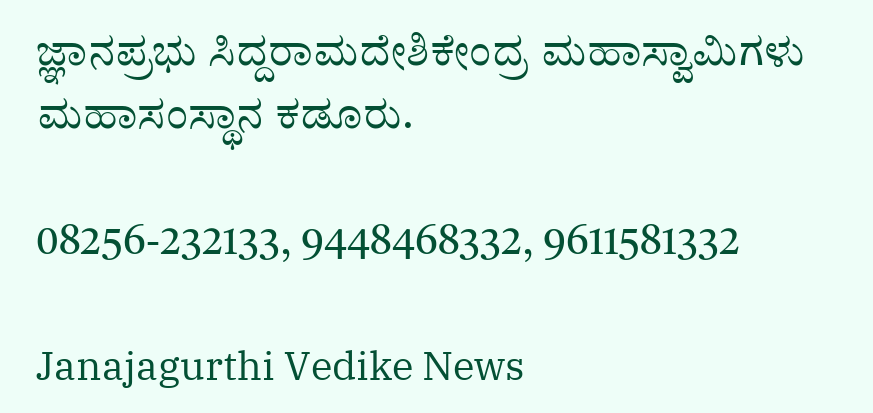ಜ್ಞಾನಪ್ರಭು ಸಿದ್ದರಾಮದೇಶಿಕೇಂದ್ರ ಮಹಾಸ್ವಾಮಿಗಳು ಮಹಾಸಂಸ್ಥಾನ ಕಡೂರು.

08256-232133, 9448468332, 9611581332

Janajagurthi Vedike News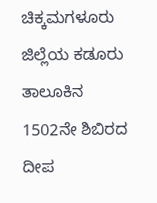ಚಿಕ್ಕಮಗಳೂರು ಜಿಲ್ಲೆಯ ಕಡೂರು ತಾಲೂಕಿನ 1502ನೇ ಶಿಬಿರದ ದೀಪ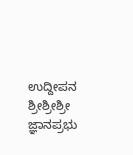ಉದ್ದೀಪನ ಶ್ರೀಶ್ರೀಶ್ರೀ ಜ್ಞಾನಪ್ರಭು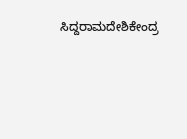ಸಿದ್ದರಾಮದೇಶಿಕೇಂದ್ರ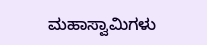ಮಹಾಸ್ವಾಮಿಗಳು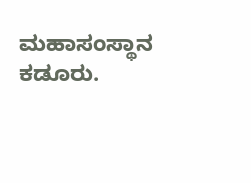ಮಹಾಸಂಸ್ಥಾನ ಕಡೂರು.